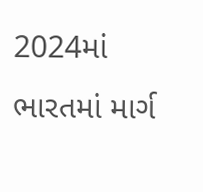2024માં ભારતમાં માર્ગ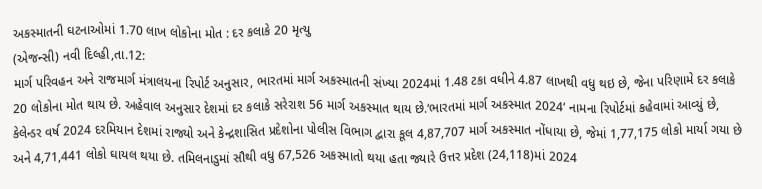અકસ્માતની ઘટનાઓમાં 1.70 લાખ લોકોના મોત : દર કલાકે 20 મૃત્યુ
(એજન્સી) નવી દિલ્હી,તા.12:
માર્ગ પરિવહન અને રાજમાર્ગ મંત્રાલયના રિપોર્ટ અનુસાર, ભારતમાં માર્ગ અકસ્માતની સંખ્યા 2024માં 1.48 ટકા વધીને 4.87 લાખથી વધુ થઇ છે, જેના પરિણામે દર કલાકે 20 લોકોના મોત થાય છે. અહેવાલ અનુસાર દેશમાં દર કલાકે સરેરાશ 56 માર્ગ અકસ્માત થાય છે.‘ભારતમાં માર્ગ અકસ્માત 2024‘ નામના રિપોર્ટમાં કહેવામાં આવ્યું છે, કેલેન્ડર વર્ષ 2024 દરમિયાન દેશમાં રાજ્યો અને કેન્દ્રશાસિત પ્રદેશોના પોલીસ વિભાગ દ્વારા કૂલ 4,87,707 માર્ગ અકસ્માત નોંધાયા છે, જેમાં 1,77,175 લોકો માર્યા ગયા છે અને 4,71,441 લોકો ઘાયલ થયા છે. તમિલનાડુમાં સૌથી વધુ 67,526 અકસ્માતો થયા હતા જ્યારે ઉત્તર પ્રદેશ (24,118)માં 2024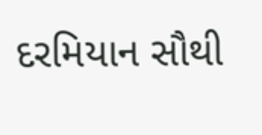દરમિયાન સૌથી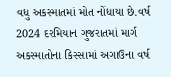વધુ અકસ્માતમાં મોત નોંધાયા છે.વર્ષ 2024 દરમિયાન ગુજરાતમાં માર્ગ અકસ્માતોના કિસ્સામાં અગાઉના વર્ષ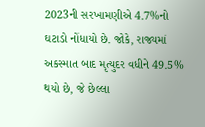2023ની સરખામણીએ 4.7%નો ઘટાડો નોંધાયો છે. જોકે, રાજ્યમાં અકસ્માત બાદ મૃત્યુદર વધીને 49.5% થયો છે, જે છેલ્લા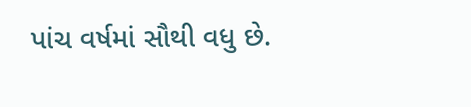પાંચ વર્ષમાં સૌથી વધુ છે.